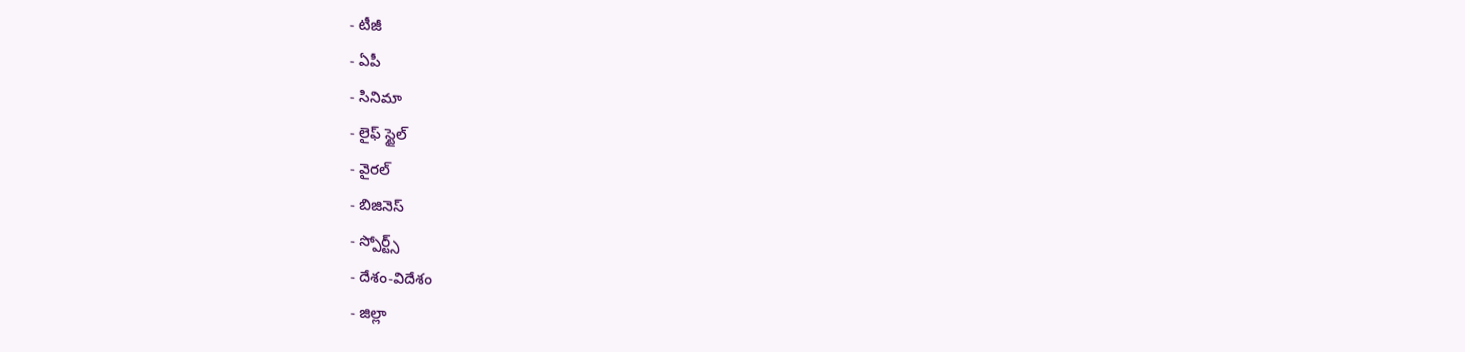- టీజీ
- ఏపీ
- సినిమా
- లైఫ్ స్టైల్
- వైరల్
- బిజినెస్
- స్పోర్ట్స్
- దేశం-విదేశం
- జిల్లా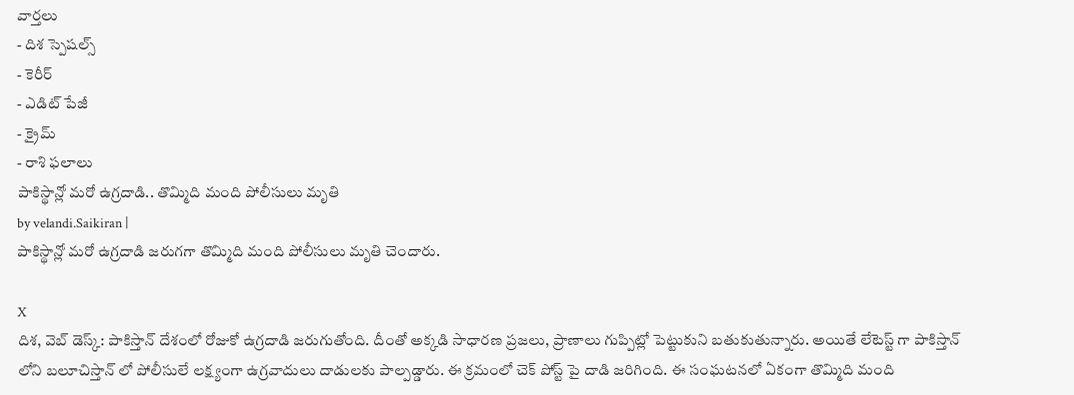వార్తలు
- దిశ స్పెషల్స్
- కెరీర్
- ఎడిట్ పేజీ
- క్రైమ్
- రాశి ఫలాలు
పాకిస్థాన్లో మరో ఉగ్రదాడి.. తొమ్మిది మంది పోలీసులు మృతి
by velandi.Saikiran |
పాకిస్థాన్లో మరో ఉగ్రదాడి జరుగగా తొమ్మిది మంది పోలీసులు మృతి చెందారు.

X
దిశ, వెబ్ డెస్క్: పాకిస్తాన్ దేశంలో రోజుకో ఉగ్రదాడి జరుగుతోంది. దీంతో అక్కడి సాధారణ ప్రజలు, ప్రాణాలు గుప్పిట్లో పెట్టుకుని బతుకుతున్నారు. అయితే లేటెస్ట్ గా పాకిస్తాన్ లోని బలూచిస్తాన్ లో పోలీసులే లక్ష్యంగా ఉగ్రవాదులు దాడులకు పాల్పడ్డారు. ఈ క్రమంలో చెక్ పోస్ట్ పై దాడి జరిగింది. ఈ సంఘటనలో ఏకంగా తొమ్మిది మంది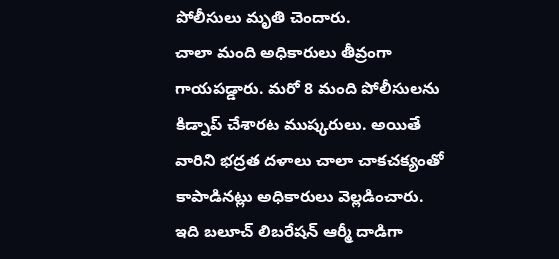పోలీసులు మృతి చెందారు.
చాలా మంది అధికారులు తీవ్రంగా గాయపడ్డారు. మరో 8 మంది పోలీసులను కిడ్నాప్ చేశారట ముష్కరులు. అయితే వారిని భద్రత దళాలు చాలా చాకచక్యంతో కాపాడినట్లు అధికారులు వెల్లడించారు. ఇది బలూచ్ లిబరేషన్ ఆర్మీ దాడిగా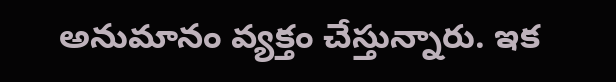అనుమానం వ్యక్తం చేస్తున్నారు. ఇక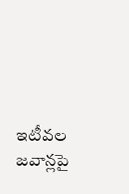ఇటీవల జవాన్లపై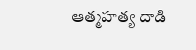ఆత్మహత్య దాడి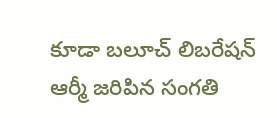కూడా బలూచ్ లిబరేషన్ ఆర్మీ జరిపిన సంగతి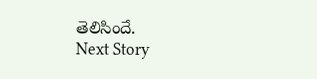తెలిసిందే.
Next Story